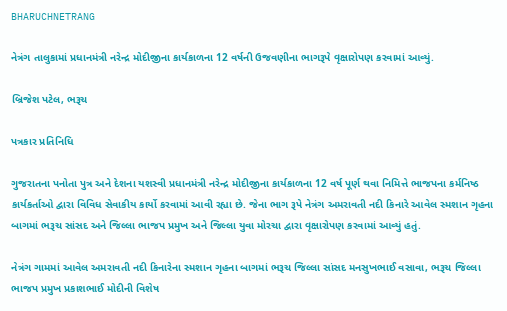BHARUCHNETRANG

નેત્રંગ તાલુકામાં પ્રધાનમંત્રી નરેન્દ્ર મોદીજીના કાર્યકાળના 12 વર્ષની ઉજવણીના ભાગરૂપે વૃક્ષારોપણ કરવામાં આવ્યું.

બ્રિજેશ પટેલ, ભરૂચ

પત્રકાર પ્રતિનિધિ

ગુજરાતના પનોતા પુત્ર અને દેશના યશસ્વી પ્રધાનમંત્રી નરેન્દ્ર મોદીજીના કાર્યકાળના 12 વર્ષ પૂર્ણ થવા નિમિત્તે ભાજપના કર્મનિષ્ઠ કાર્યકર્તાઓ દ્વારા વિવિધ સેવાકીય કાર્યો કરવામાં આવી રહ્યા છે. જેના ભાગ રૂપે નેત્રંગ અમરાવતી નદી કિનારે આવેલ સ્મશાન ગૃહના બાગમાં ભરૂચ સાંસદ અને જિલ્લા ભાજપ પ્રમુખ અને જિલ્લા યુવા મોરચા દ્વારા વૃક્ષારોપણ કરવામાં આવ્યું હતું.

નેત્રંગ ગામમાં આવેલ અમરાવતી નદી કિનારેના સ્મશાન ગૃહના બાગમાં ભરૂચ જિલ્લા સાંસદ મનસુખભાઈ વસાવા, ભરૂચ જિલ્લા ભાજપ પ્રમુખ પ્રકાશભાઈ મોદીની વિશેષ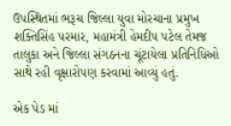ઉપસ્થિતમાં ભરૂચ જિલ્લા યુવા મોરચાના પ્રમુખ શક્તિસિંહ પરમાર, મહામંત્રી હેમદીપ પટેલ તેમજ તાલુકા અને જિલ્લા સંગઠનના ચૂંટાયેલા પ્રતિનિધિઓ સાથે રહી વૃક્ષારોપણ કરવામાં આવ્યું હતું.

એક પેડ માં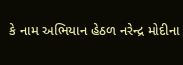કે નામ અભિયાન હેઠળ નરેન્દ્ર મોદીના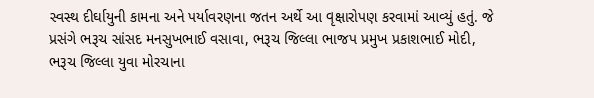સ્વસ્થ દીર્ઘાયુની કામના અને પર્યાવરણના જતન અર્થે આ વૃક્ષારોપણ કરવામાં આવ્યું હતું. જે પ્રસંગે ભરૂચ સાંસદ મનસુખભાઈ વસાવા, ભરૂચ જિલ્લા ભાજપ પ્રમુખ પ્રકાશભાઈ મોદી, ભરૂચ જિલ્લા યુવા મોરચાના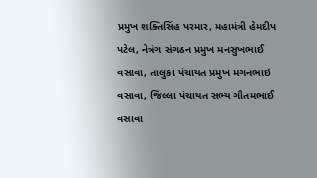પ્રમુખ શક્તિસિંહ પરમાર, મહામંત્રી હેમદીપ પટેલ, નેત્રંગ સંગઠન પ્રમુખ મનસુખભાઈ વસાવા, તાલુકા પંચાયત પ્રમુખ મગનભાઇ વસાવા, જિલ્લા પંચાયત સભ્ય ગૌતમભાઈ વસાવા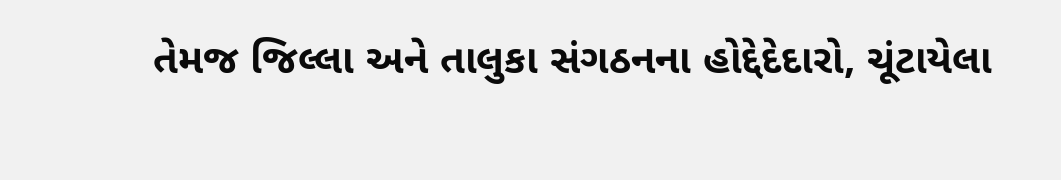તેમજ જિલ્લા અને તાલુકા સંગઠનના હોદ્દેદેદારો, ચૂંટાયેલા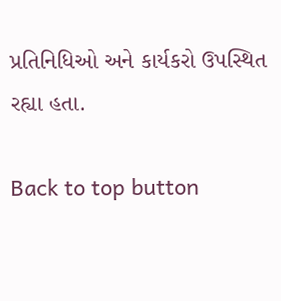પ્રતિનિધિઓ અને કાર્યકરો ઉપસ્થિત રહ્યા હતા.

Back to top button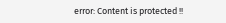error: Content is protected !!